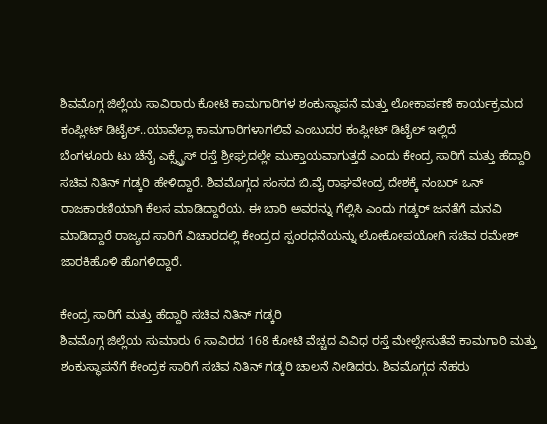ಶಿವಮೊಗ್ಗ ಜಿಲ್ಲೆಯ ಸಾವಿರಾರು ಕೋಟಿ ಕಾಮಗಾರಿಗಳ ಶಂಕುಸ್ಥಾಪನೆ ಮತ್ತು ಲೋಕಾರ್ಪಣೆ ಕಾರ್ಯಕ್ರಮದ ಕಂಪ್ಲೀಟ್ ಡಿಟೈಲ್..ಯಾವೆಲ್ಲಾ ಕಾಮಗಾರಿಗಳಾಗಲಿವೆ ಎಂಬುದರ ಕಂಪ್ಲೀಟ್ ಡಿಟೈಲ್ ಇಲ್ಲಿದೆ
ಬೆಂಗಳೂರು ಟು ಚೆನೈ ಎಕ್ಸ್ಪ್ರೆಸ್ ರಸ್ತೆ ಶ್ರೀಘ್ರದಲ್ಲೇ ಮುಕ್ತಾಯವಾಗುತ್ತದೆ ಎಂದು ಕೇಂದ್ರ ಸಾರಿಗೆ ಮತ್ತು ಹೆದ್ದಾರಿ ಸಚಿವ ನಿತಿನ್ ಗಡ್ಕರಿ ಹೇಳಿದ್ದಾರೆ. ಶಿವಮೊಗ್ಗದ ಸಂಸದ ಬಿ.ವೈ ರಾಘವೇಂದ್ರ ದೇಶಕ್ಕೆ ನಂಬರ್ ಒನ್ ರಾಜಕಾರಣಿಯಾಗಿ ಕೆಲಸ ಮಾಡಿದ್ದಾರೆಯ. ಈ ಬಾರಿ ಅವರನ್ನು ಗೆಲ್ಲಿಸಿ ಎಂದು ಗಡ್ಕರ್ ಜನತೆಗೆ ಮನವಿ ಮಾಡಿದ್ದಾರೆ ರಾಜ್ಯದ ಸಾರಿಗೆ ವಿಚಾರದಲ್ಲಿ ಕೇಂದ್ರದ ಸ್ಪಂರಧನೆಯನ್ನು ಲೋಕೋಪಯೋಗಿ ಸಚಿವ ರಮೇಶ್ ಜಾರಕಿಹೊಳಿ ಹೊಗಳಿದ್ದಾರೆ.

ಕೇಂದ್ರ ಸಾರಿಗೆ ಮತ್ತು ಹೆದ್ದಾರಿ ಸಚಿವ ನಿತಿನ್ ಗಡ್ಕರಿ
ಶಿವಮೊಗ್ಗ ಜಿಲ್ಲೆಯ ಸುಮಾರು 6 ಸಾವಿರದ 168 ಕೋಟಿ ವೆಚ್ಚದ ವಿವಿಧ ರಸ್ತೆ ಮೇಲ್ಸೇಸುತೆವೆ ಕಾಮಗಾರಿ ಮತ್ತು ಶಂಕುಸ್ಥಾಪನೆಗೆ ಕೇಂದ್ರಕ ಸಾರಿಗೆ ಸಚಿವ ನಿತಿನ್ ಗಡ್ಕರಿ ಚಾಲನೆ ನೀಡಿದರು. ಶಿವಮೊಗ್ಗದ ನೆಹರು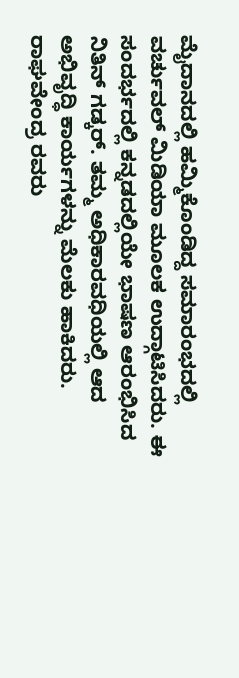ಮೈದಾನದಲ್ಲಿ ಹಮ್ಮಿಕೊಂಡಿದ್ದ ಸಮಾರಂಭದಲ್ಲಿ ವರ್ಚುವಲ್ ಮಿಡಿಯಾ ಮೂಲಕ ಉದ್ಗಾಟಿಸಿದರು. ಈ ಸಂದರ್ಭದಲ್ಲಿ ಕನ್ನಡದಲ್ಲಿಯೇ ಭಾಷಣ ಆರಂಭಿಸಿದ ನಿತಿನ್ ಗಡ್ಕರ್. ತಮ್ಮ ಅಧಿಕಾರವಧಿಯಲ್ಲಿ ಆದ ಅಭಿವೃದ್ಧಿ ಕಾರ್ಯಗಳನ್ನು ಮೆಲಕು ಹಾಕಿದರು. ರಾಘವೇಂದ್ರ ರವರು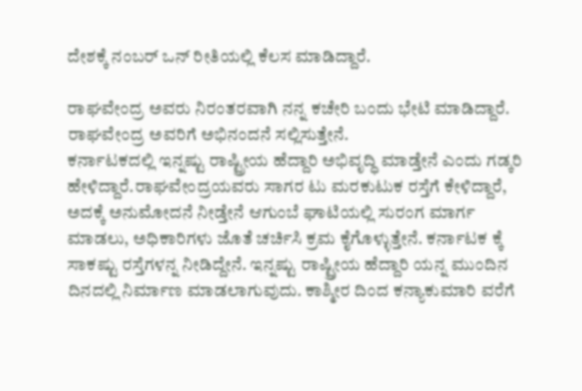ದೇಶಕ್ಕೆ ನಂಬರ್ ಒನ್ ರೀತಿಯಲ್ಲಿ ಕೆಲಸ ಮಾಡಿದ್ದಾರೆ.

ರಾಘವೇಂದ್ರ ಅವರು ನಿರಂತರವಾಗಿ ನನ್ನ ಕಚೇರಿ ಬಂದು ಭೇಟಿ ಮಾಡಿದ್ದಾರೆ. ರಾಘವೇಂದ್ರ ಅವರಿಗೆ ಅಭಿನಂದನೆ ಸಲ್ಲಿಸುತ್ತೇನೆ.
ಕರ್ನಾಟಕದಲ್ಲಿ ಇನ್ನಷ್ಟು ರಾಷ್ಟ್ರೀಯ ಹೆದ್ದಾರಿ ಅಭಿವೃದ್ಧಿ ಮಾಡ್ತೇನೆ ಎಂದು ಗಡ್ಕರಿ ಹೇಳಿದ್ದಾರೆ.ರಾಘವೇಂದ್ರಯವರು ಸಾಗರ ಟು ಮರಕುಟುಕ ರಸ್ತೆಗೆ ಕೇಳಿದ್ದಾರೆ, ಅದಕ್ಕೆ ಅನುಮೋದನೆ ನೀಡ್ತೇನೆ ಆಗುಂಬೆ ಘಾಟಿಯಲ್ಲಿ ಸುರಂಗ ಮಾರ್ಗ ಮಾಡಲು, ಅಧಿಕಾರಿಗಳು ಜೊತೆ ಚರ್ಚಿಸಿ ಕ್ರಮ ಕೈಗೊಳ್ಳುತ್ತೇನೆ. ಕರ್ನಾಟಕ ಕ್ಕೆ ಸಾಕಷ್ಟು ರಸ್ತೆಗಳನ್ನ ನೀಡಿದ್ದೇನೆ. ಇನ್ನಷ್ಟು ರಾಷ್ಟ್ರೀಯ ಹೆದ್ದಾರಿ ಯನ್ನ ಮುಂದಿನ ದಿನದಲ್ಲಿ ನಿರ್ಮಾಣ ಮಾಡಲಾಗುವುದು. ಕಾಶ್ಮೀರ ದಿಂದ ಕನ್ಯಾಕುಮಾರಿ ವರೆಗೆ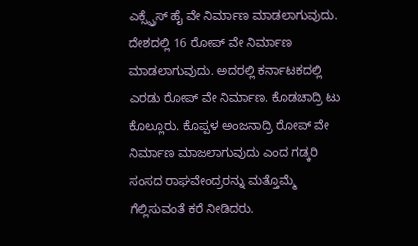ಎಕ್ಸ್ಪ್ರೆಸ್ ಹೈ ವೇ ನಿರ್ಮಾಣ ಮಾಡಲಾಗುವುದು.
ದೇಶದಲ್ಲಿ 16 ರೋಪ್ ವೇ ನಿರ್ಮಾಣ ಮಾಡಲಾಗುವುದು. ಅದರಲ್ಲಿ ಕರ್ನಾಟಕದಲ್ಲಿ ಎರಡು ರೋಪ್ ವೇ ನಿರ್ಮಾಣ. ಕೊಡಚಾದ್ರಿ ಟು ಕೊಲ್ಲೂರು. ಕೊಪ್ಪಳ ಅಂಜನಾದ್ರಿ ರೋಪ್ ವೇ ನಿರ್ಮಾಣ ಮಾಜಲಾಗುವುದು ಎಂದ ಗಡ್ಕರಿ ಸಂಸದ ರಾಘವೇಂದ್ರರನ್ನು ಮತ್ತೊಮ್ಮೆ ಗೆಲ್ಲಿಸುವಂತೆ ಕರೆ ನೀಡಿದರು.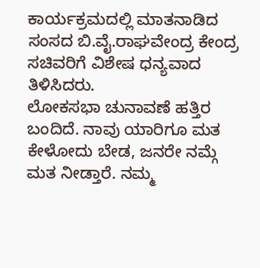ಕಾರ್ಯಕ್ರಮದಲ್ಲಿ ಮಾತನಾಡಿದ ಸಂಸದ ಬಿ.ವೈ.ರಾಘವೇಂದ್ರ ಕೇಂದ್ರ ಸಚಿವರಿಗೆ ವಿಶೇಷ ಧನ್ಯವಾದ ತಿಳಿಸಿದರು.
ಲೋಕಸಭಾ ಚುನಾವಣೆ ಹತ್ತಿರ ಬಂದಿದೆ. ನಾವು ಯಾರಿಗೂ ಮತ ಕೇಳೋದು ಬೇಡ, ಜನರೇ ನಮ್ಗೆ ಮತ ನೀಡ್ತಾರೆ. ನಮ್ಮ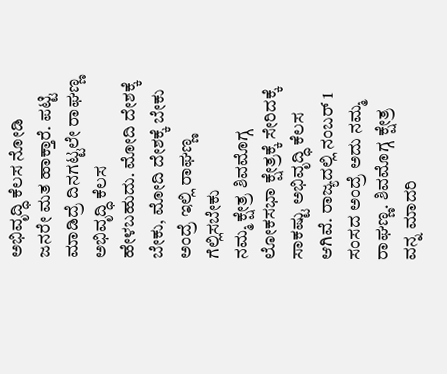ಅಭಿವೃದ್ಧಿ ಕೆಲಸ ನೋಡಿ ಜನರೇ ಮತ ಹಾಕ್ತಾರೆ. ಪಟ್ಟಿ ಮಾಡಿದ್ರೆ ದಿನಗಟ್ಟಲೇ ರಾಘಣ್ಣ ಅಭಿವೃದ್ಧಿ ಕೆಲಸ ಹೇಳಬಹುದು. ಮೋದಿ ದೇಶಕ್ಕೆ ಬೇಕು, ಮೋದಿ ದೇಶಕ್ಕೆ ಬೇಕು ಅಂದ್ರೆ ಇಲ್ಲಿ ರಾಘಣ್ಣ ಗೆಲ್ಲಿಸಬೇಕು
ನಮ್ಮ ಕ್ಷೇತ್ರ ಶಿವಮೊಗ್ಗ ಲೋಕಸಭಾ ಕ್ಷೇತ್ರಕ್ಕೆ ಸೇರಿದಕ್ಕೆ ಸಾಕಷ್ಟು ಅಭಿವೃದ್ಧಿ ಕೆಲಸ ಆಗಿವೆ. ರಾಜ್ಯದಲ್ಲಿ ನಂಬರ್ 1 ಸಂಸದ ಅಂದ್ರೆ ಅದು ನಮ್ಮ ರಾಘಣ್ಣ. ಶಿವಮೊಗ್ಗ ಕ್ಷೇತ್ರ ವನ್ನ ಮಾದರಿ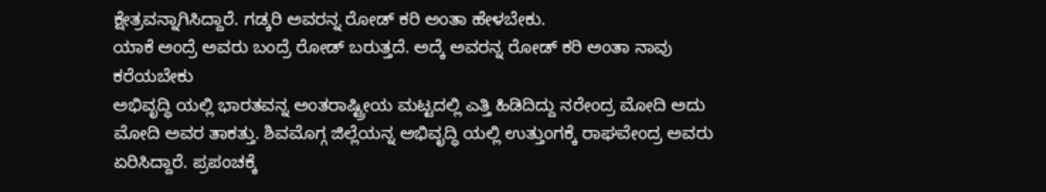ಕ್ಷೇತ್ರವನ್ನಾಗಿಸಿದ್ದಾರೆ. ಗಡ್ಕರಿ ಅವರನ್ನ ರೋಡ್ ಕರಿ ಅಂತಾ ಹೇಳಬೇಕು.
ಯಾಕೆ ಅಂದ್ರೆ ಅವರು ಬಂದ್ರೆ ರೋಡ್ ಬರುತ್ತದೆ. ಅದ್ಕೆ ಅವರನ್ನ ರೋಡ್ ಕರಿ ಅಂತಾ ನಾವು ಕರೆಯಬೇಕು
ಅಭಿವೃದ್ಧಿ ಯಲ್ಲಿ ಭಾರತವನ್ನ ಅಂತರಾಷ್ಟ್ರೀಯ ಮಟ್ಟದಲ್ಲಿ ಎತ್ತಿ ಹಿಡಿದಿದ್ದು ನರೇಂದ್ರ ಮೋದಿ ಅದು ಮೋದಿ ಅವರ ತಾಕತ್ತು. ಶಿವಮೊಗ್ಗ ಜಿಲ್ಲೆಯನ್ನ ಅಭಿವೃದ್ಧಿ ಯಲ್ಲಿ ಉತ್ತುಂಗಕ್ಕೆ ರಾಘವೇಂದ್ರ ಅವರು ಏರಿಸಿದ್ದಾರೆ. ಪ್ರಪಂಚಕ್ಕೆ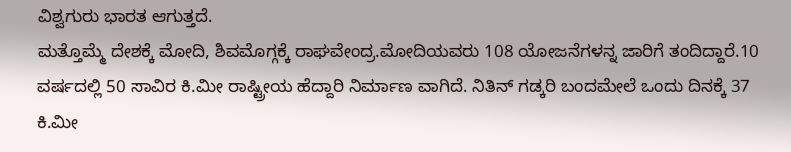ವಿಶ್ವಗುರು ಭಾರತ ಆಗುತ್ತದೆ.
ಮತ್ತೊಮ್ಮೆ ದೇಶಕ್ಕೆ ಮೋದಿ, ಶಿವಮೊಗ್ಗಕ್ಕೆ ರಾಘವೇಂದ್ರ.ಮೋದಿಯವರು 108 ಯೋಜನೆಗಳನ್ನ ಜಾರಿಗೆ ತಂದಿದ್ದಾರೆ.10 ವರ್ಷದಲ್ಲಿ 50 ಸಾವಿರ ಕಿ.ಮೀ ರಾಷ್ಟ್ರೀಯ ಹೆದ್ದಾರಿ ನಿರ್ಮಾಣ ವಾಗಿದೆ. ನಿತಿನ್ ಗಡ್ಕರಿ ಬಂದಮೇಲೆ ಒಂದು ದಿನಕ್ಕೆ 37 ಕಿ.ಮೀ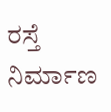ರಸ್ತೆ ನಿರ್ಮಾಣ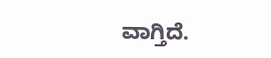ವಾಗ್ತಿದೆ.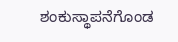ಶಂಕುಸ್ಥಾಪನೆಗೊಂಡ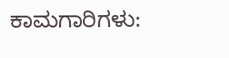ಕಾಮಗಾರಿಗಳು: